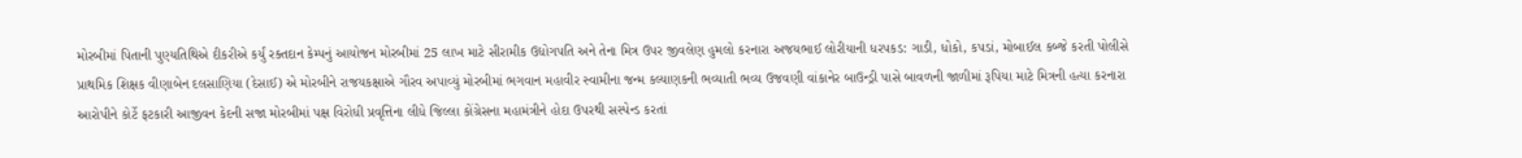મોરબીમાં પિતાની પુણ્યતિથિએ દીકરીએ કર્યું રક્તદાન કેમ્પનું આયોજન મોરબીમાં 25 લાખ માટે સીરામીક ઉદ્યોગપતિ અને તેના મિત્ર ઉપર જીવલેણ હુમલો કરનારા અજયભાઈ લોરીયાની ધરપકડ: ગાડી, ધોકો, કપડાં, મોબાઈલ કબ્જે કરતી પોલીસે પ્રાથમિક શિક્ષક વીણાબેન દલસાણિયા (દેસાઈ) એ મોરબીને રાજયકક્ષાએ ગૌરવ અપાવ્યું મોરબીમાં ભગવાન મહાવીર સ્વામીના જન્મ કલ્યાણકની ભવ્યાતી ભવ્ય ઉજવણી વાંકાનેર બાઉન્ડ્રી પાસે બાવળની જાળીમાં રૂપિયા માટે મિત્રની હત્યા કરનારા આરોપીને કોર્ટે ફટકારી આજીવન કેદની સજા મોરબીમાં પક્ષ વિરોધી પ્રવૃત્તિના લીધે જિલ્લા કોંગ્રેસના મહામંત્રીને હોદા ઉપરથી સસ્પેન્ડ કરતાં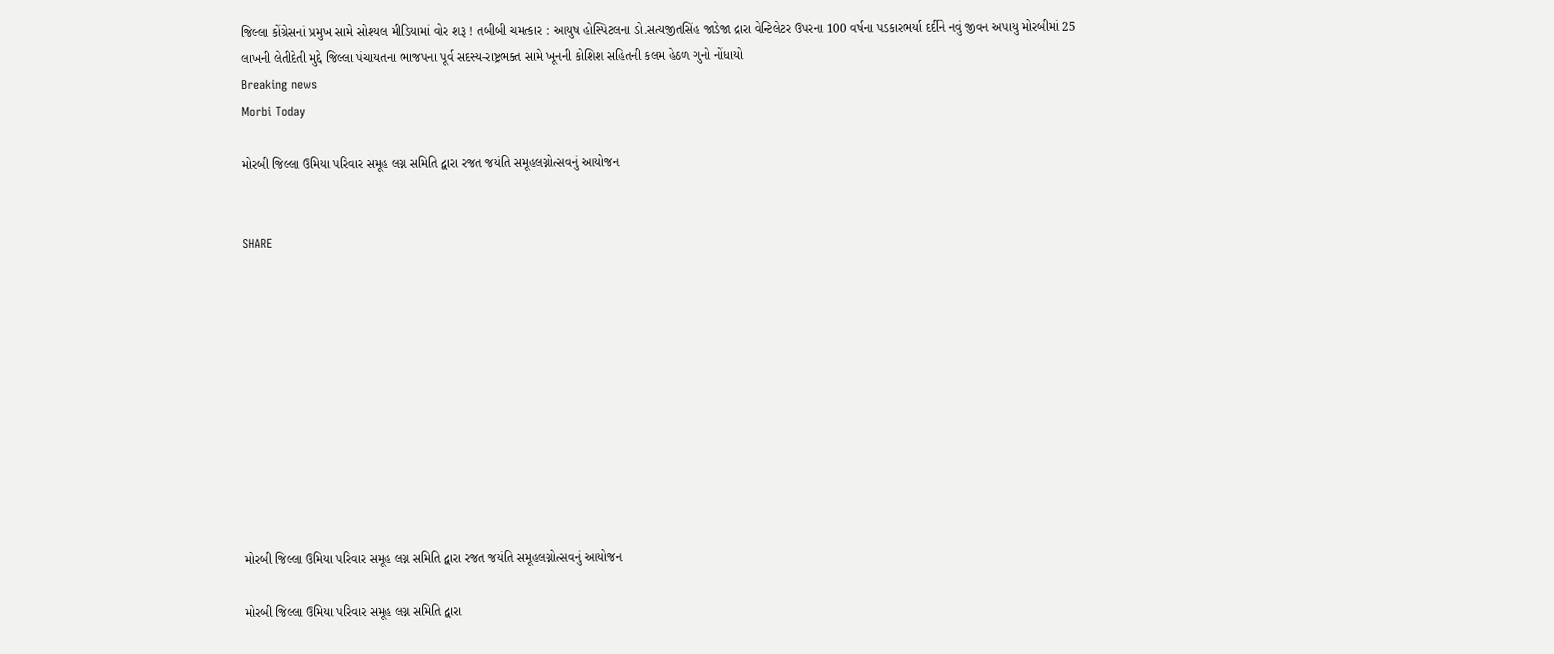જિલ્લા કોંગ્રેસનાં પ્રમુખ સામે સોશ્યલ મીડિયામાં વોર શરૂ ! તબીબી ચમત્કાર : આયુષ હોસ્પિટલના ડો.સત્યજીતસિંહ જાડેજા દ્રારા વેન્ટિલેટર ઉપરના 100 વર્ષના પડકારભર્યા દર્દીને નવું જીવન અપાયુ મોરબીમાં 25 લાખની લેતીદેતી મુદ્દે જિલ્લા પંચાયતના ભાજપના પૂર્વ સદસ્ય-રાષ્ટ્રભક્ત સામે ખૂનની કોશિશ સહિતની કલમ હેઠળ ગુનો નોંધાયો
Breaking news
Morbi Today

મોરબી જિલ્લા ઉમિયા પરિવાર સમૂહ લગ્ન સમિતિ દ્વારા રજત જયંતિ સમૂહલગ્નોત્સવનું આયોજન


SHARE











મોરબી જિલ્લા ઉમિયા પરિવાર સમૂહ લગ્ન સમિતિ દ્વારા રજત જયંતિ સમૂહલગ્નોત્સવનું આયોજન

મોરબી જિલ્લા ઉમિયા પરિવાર સમૂહ લગ્ન સમિતિ દ્વારા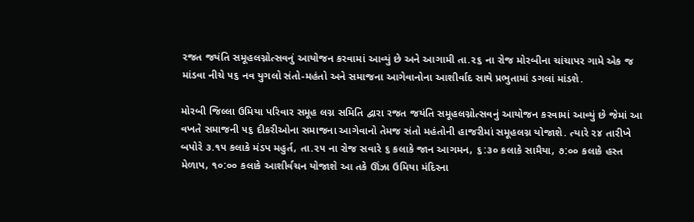રજત જયંતિ સમૂહલગ્નોત્સવનું આયોજન કરવામાં આવ્યું છે અને આગામી તા.૨૬ ના રોજ મોરબીના ચાંચાપર ગામે એક જ માંડવા નીચે ૫૬ નવ યુગલો સંતો-મહંતો અને સમાજના આગેવાનોના આશીર્વાદ સાથે પ્રભુતામાં ડગલાં માંડશે.

મોરબી જિલ્લા ઉમિયા પરિવાર સમૂહ લગ્ન સમિતિ દ્વારા રજત જયંતિ સમૂહલગ્નોત્સવનું આયોજન કરવામાં આવ્યું છે જેમાં આ વખતે સમાજની ૫૬ દીકરીઓના સમાજના આગેવાનો તેમજ સંતો મહંતોની હાજરીમાં સમૂહલગ્ન યોજાશે. ત્યારે ૨૪ તારીખે બપોરે ૩.૧૫ કલાકે મંડપ મહુર્ત, તા.૨૫ ના રોજ સવારે ૬ કલાકે જાન આગમન, ૬:૩૦ કલાકે સામૈયા, ૭:૦૦ કલાકે હસ્ત મેળાપ, ૧૦:૦૦ કલાકે આશીર્વચન યોજાશે આ તકે ઊંઝા ઉમિયા મંદિરના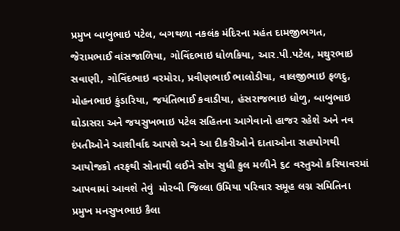પ્રમુખ બાબુભાઇ પટેલ, બગથળા નકલંક મંદિરના મહંત દામજીભગત, જેરામભાઈ વાંસજાળિયા, ગોવિંદભાઇ ધોળકિયા, આર.પી.પટેલ, મથુરભાઇ સવાણી, ગોવિંદભાઇ વરમોરા, પ્રવીણભાઈ ભાલોડીયા, વાલજીભાઇ ફળદુ, મોહનભાઇ કુંડારિયા, જયંતિભાઈ કવાડીયા, હંસરાજભાઇ ધોળુ, બાબુભાઇ ઘોડાસરા અને જયસુખભાઇ પટેલ સહિતના આગેવાનો હાજર રહેશે અને નવ દંપતીઓને આશીર્વાદ આપશે અને આ દીકરીઓને દાતાઓના સહયોગથી આયોજકો તરફથી સોનાથી લઈને સોય સુધી કુલ મળીને ૬૮ વસ્તુઓ કરિયાવરમાં આપવામાં આવશે તેવું  મોરબી જિલ્લા ઉમિયા પરિવાર સમૂહ લગ્ન સમિતિના પ્રમુખ મનસુખભાઇ કૈલા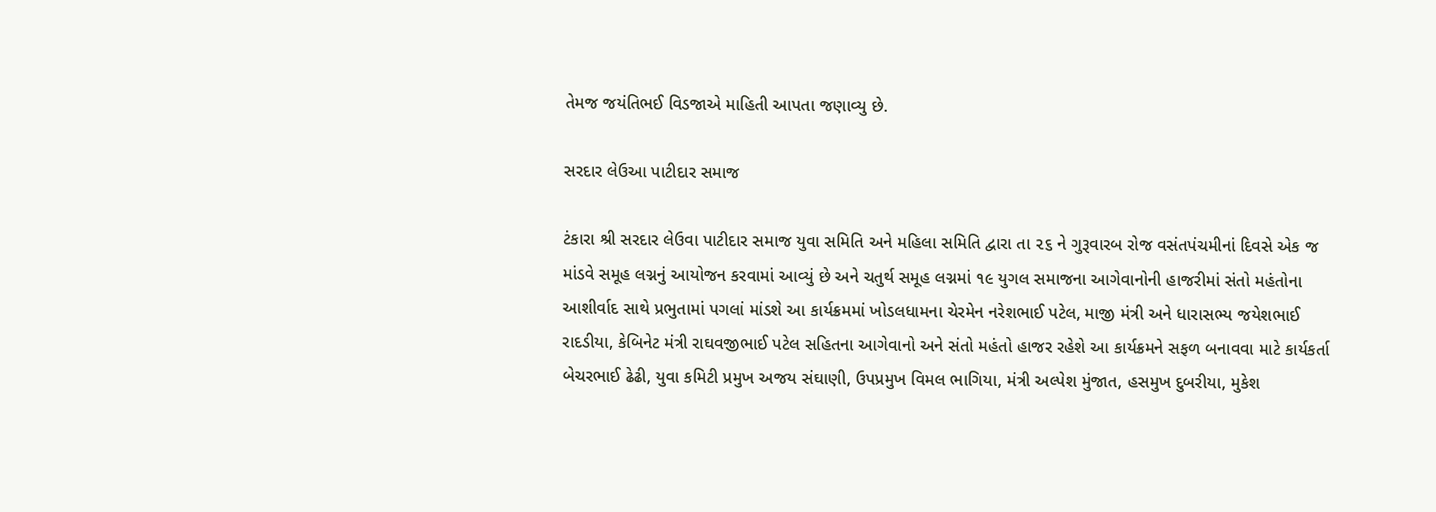તેમજ જયંતિભઈ વિડજાએ માહિતી આપતા જણાવ્યુ છે.

સરદાર લેઉઆ પાટીદાર સમાજ

ટંકારા શ્રી સરદાર લેઉવા પાટીદાર સમાજ યુવા સમિતિ અને મહિલા સમિતિ દ્વારા તા ૨૬ ને ગુરૂવારબ રોજ વસંતપંચમીનાં દિવસે એક જ માંડવે સમૂહ લગ્નનું આયોજન કરવામાં આવ્યું છે અને ચતુર્થ સમૂહ લગ્નમાં ૧૯ યુગલ સમાજના આગેવાનોની હાજરીમાં સંતો મહંતોના આશીર્વાદ સાથે પ્રભુતામાં પગલાં માંડશે આ કાર્યક્રમમાં ખોડલધામના ચેરમેન નરેશભાઈ પટેલ, માજી મંત્રી અને ધારાસભ્ય જયેશભાઈ રાદડીયા, કેબિનેટ મંત્રી રાઘવજીભાઈ પટેલ સહિતના આગેવાનો અને સંતો મહંતો હાજર રહેશે આ કાર્યક્રમને સફળ બનાવવા માટે કાર્યકર્તા બેચરભાઈ ઢેઢી, યુવા કમિટી પ્રમુખ અજય સંઘાણી, ઉપપ્રમુખ વિમલ ભાગિયા, મંત્રી અલ્પેશ મુંજાત, હસમુખ દુબરીયા, મુકેશ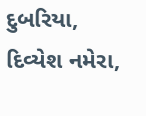દુબરિયા, દિવ્યેશ નમેરા,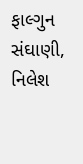ફાલ્ગુન સંઘાણી, નિલેશ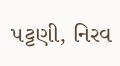પટ્ટણી, નિરવ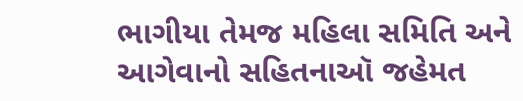ભાગીયા તેમજ મહિલા સમિતિ અને આગેવાનો સહિતનાઑ જહેમત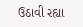ઉઠાવી રહ્યા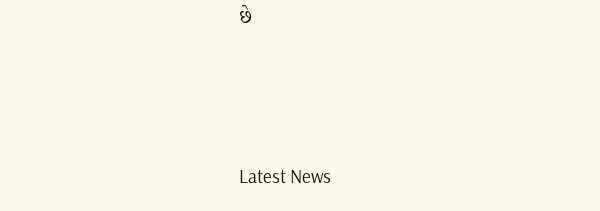છે






Latest News